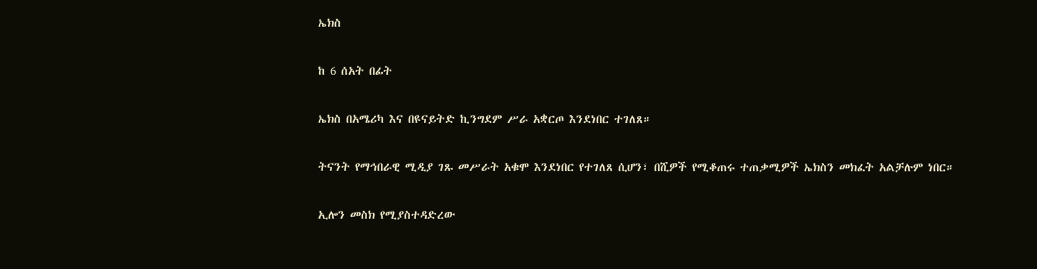ኤክስ

ከ 6 ሰአት በፊት

ኤክስ በአሜሪካ እና በዩናይትድ ኪንግደም ሥራ አቋርጦ እንደነበር ተገለጸ።

ትናንት የማኅበራዊ ሚዲያ ገጹ መሥራት አቁሞ እንደነበር የተገለጸ ሲሆን፣ በሺዎች የሚቆጠሩ ተጠቃሚዎች ኤክስን መክፈት አልቻሉም ነበር።

ኢሎን መስክ የሚያስተዳድረው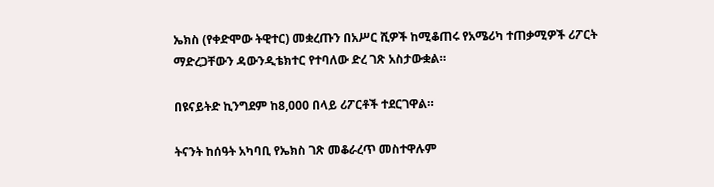ኤክስ (የቀድሞው ትዊተር) መቋረጡን በአሥር ሺዎች ከሚቆጠሩ የአሜሪካ ተጠቃሚዎች ሪፖርት ማድረጋቸውን ዳውንዲቴክተር የተባለው ድረ ገጽ አስታውቋል።

በዩናይትድ ኪንግደም ከ8,000 በላይ ሪፖርቶች ተደርገዋል።

ትናንት ከሰዓት አካባቢ የኤክስ ገጽ መቆራረጥ መስተዋሉም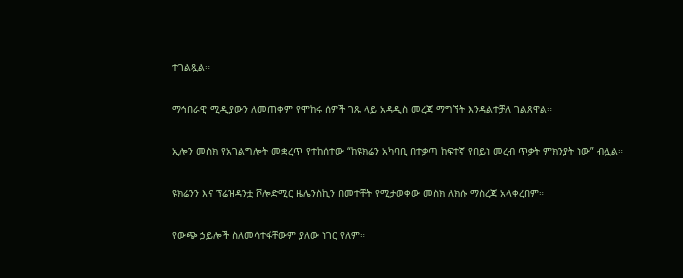ተገልጿል።

ማኅበራዊ ሚዲያውን ለመጠቀም የሞከሩ ሰዎች ገጹ ላይ አዳዲስ መረጃ ማግኘት እንዳልተቻለ ገልጸዋል።

ኢሎን መስክ የአገልግሎት መቋረጥ የተከሰተው “ከዩክሬን አካባቢ በተቃጣ ከፍተኛ የበይነ መረብ ጥቃት ምክንያት ነው” ብሏል።

ዩክሬንን እና ፕሬዝዳንቷ ቮሎድሚር ዜሌንስኪን በመተቸት የሚታወቀው መስክ ለክሱ ማስረጃ አላቀረበም።

የውጭ ኃይሎች ስለመሳተፋቸውም ያለው ነገር የለም።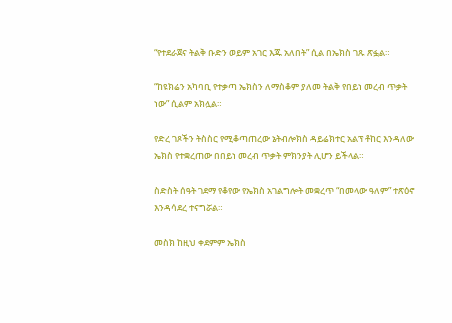“የተደራጀና ትልቅ ቡድን ወይም አገር እጁ አለበት” ሲል በኤክስ ገጹ ጽፏል።

“ከዩክሬን አካባቢ የተቃጣ ኤክስን ለማስቆም ያለመ ትልቅ የበይነ መረብ ጥቃት ነው” ሲልም አክሏል።

የድረ ገጾችን ትስስር የሚቆጣጠረው ኔትብሎክስ ዳይሬክተር አልፕ ቶከር እንዳለው ኤክስ የተቋረጠው በበይነ መረብ ጥቃት ምክንያት ሊሆን ይችላል።

ስድስት ሰዓት ገደማ የቆየው የኤክስ አገልግሎት መቋረጥ “በመላው ዓለም” ተጽዕኖ እንዳሳደረ ተናግሯል።

መስክ ከዚህ ቀደምም ኤክስ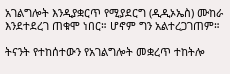አገልግሎት እንዲያቋርጥ የሚያደርግ (ዲዲኦኤስ) ሙከራ እንደተደረገ ጠቁሞ ነበር። ሆኖም ግን አልተረጋገጠም።

ትናንት የተከሰተውን የአገልግሎት መቋረጥ ተከትሎ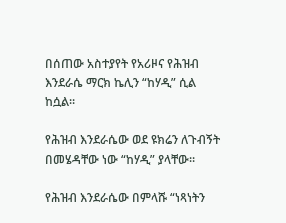በሰጠው አስተያየት የአሪዞና የሕዝብ እንደራሴ ማርክ ኬሊን “ከሃዲ” ሲል ከሷል።

የሕዝብ እንደራሴው ወደ ዩክሬን ለጉብኝት በመሄዳቸው ነው “ከሃዲ” ያላቸው።

የሕዝብ እንደራሴው በምላሹ “ነጻነትን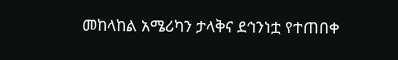መከላከል አሜሪካን ታላቅና ደኅንነቷ የተጠበቀ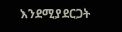እንደሚያደርጋት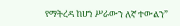የማትረዳ ከሆነ ሥራውን ለኛ ተውልን”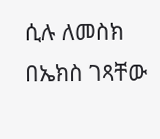ሲሉ ለመስክ በኤክስ ገጻቸው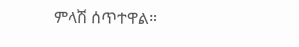ምላሽ ሰጥተዋል።